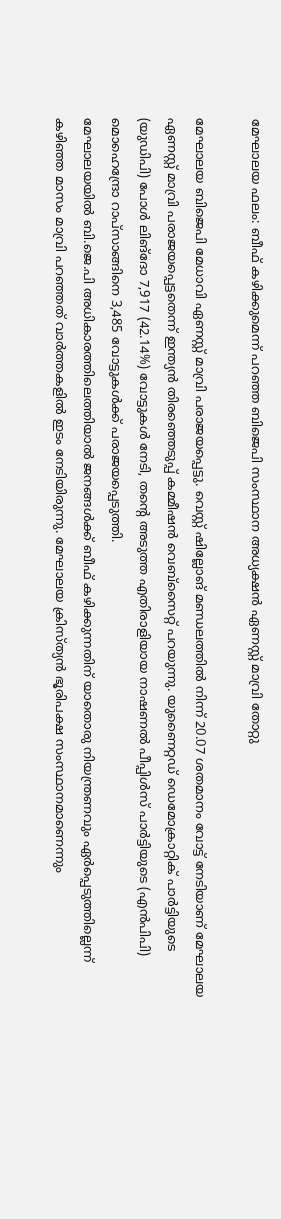മേഘാലയ ഫലം: ബീഫ് കഴിക്കുമെന്ന് പറഞ്ഞ ബിജെപി സംസ്ഥാന അധ്യക്ഷൻ ഏണസ്റ്റ് മാവ്രി തോറ്റു

മേഘാലയ ബിജെപി മേധാവി ഏണസ്റ്റ് മാവ്രി പരാജയപ്പെട്ടു. വെസ്റ്റ് ഷില്ലോങ് മണ്ഡലത്തിൽ നിന്ന് 20.07 ശതമാനം വോട്ട് നേടിയാണ് മേഘാലയ ഏണസ്റ്റ് മാവ്രി പരാജയപ്പെട്ടതെന്ന് ഇന്ത്യൻ തിരഞ്ഞെടുപ്പ് കമ്മീഷൻ വെബ്സൈറ്റ് പറയുന്നു. യുണൈറ്റഡ് ഡെമോക്രാറ്റിക് പാർട്ടിയുടെ (യുഡിപി) പോൾ ലിങ്ദോ 7,917 (42.14%) വോട്ടുകൾ നേടി, തന്റെ അടുത്ത എതിരാളിയായ നാഷണൽ പീപ്പിൾസ് പാർട്ടിയുടെ (എൻപിപി) മൊഹെന്ദ്രോ റാപ്സാങ്ങിനെ 3,485 വോട്ടുകൾക്ക് പരാജയപ്പെടുത്തി.
മേഘാലയയിൽ ബി.ജെ.പി അധികാരത്തിലെത്തിയാൽ ജനങ്ങൾക്ക് ബീഫ് കഴിക്കുന്നതിന് യാതൊരു നിയന്ത്രണവും ഏർപ്പെടുത്തില്ലെന്ന് കഴിഞ്ഞ മാസം മാവ്രി പറഞ്ഞത് വാർത്തകളിൽ ഇടം നേടിയിരുന്നു. മേഘാലയ ക്രിസ്ത്യൻ ഭൂരിപക്ഷ സംസ്ഥാനമാണെന്നും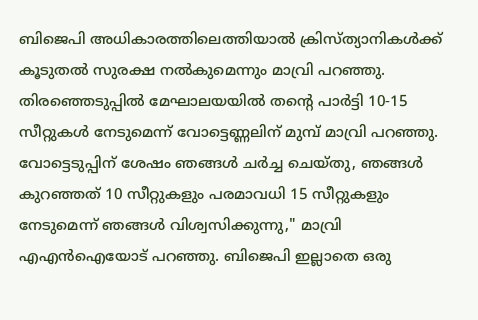ബിജെപി അധികാരത്തിലെത്തിയാൽ ക്രിസ്ത്യാനികൾക്ക് കൂടുതൽ സുരക്ഷ നൽകുമെന്നും മാവ്രി പറഞ്ഞു.
തിരഞ്ഞെടുപ്പിൽ മേഘാലയയിൽ തന്റെ പാർട്ടി 10-15 സീറ്റുകൾ നേടുമെന്ന് വോട്ടെണ്ണലിന് മുമ്പ് മാവ്രി പറഞ്ഞു. വോട്ടെടുപ്പിന് ശേഷം ഞങ്ങൾ ചർച്ച ചെയ്തു, ഞങ്ങൾ കുറഞ്ഞത് 10 സീറ്റുകളും പരമാവധി 15 സീറ്റുകളും നേടുമെന്ന് ഞങ്ങൾ വിശ്വസിക്കുന്നു," മാവ്രി എഎൻഐയോട് പറഞ്ഞു. ബിജെപി ഇല്ലാതെ ഒരു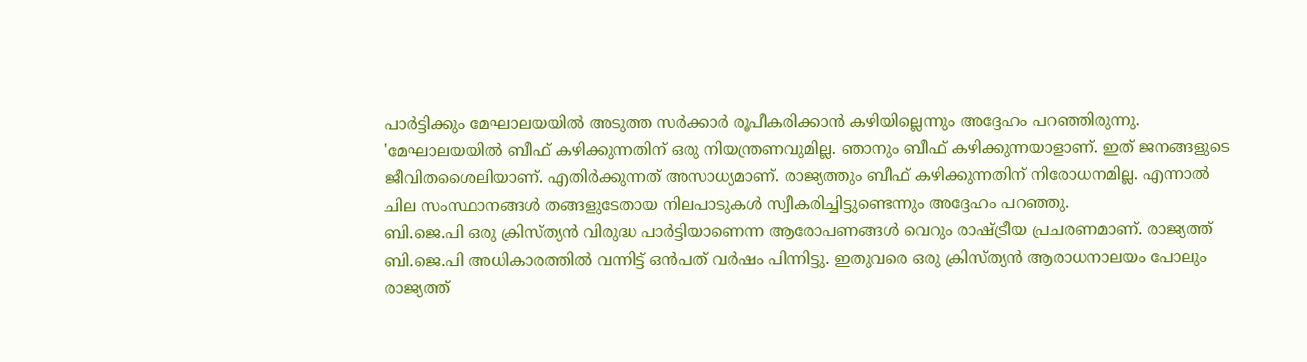പാർട്ടിക്കും മേഘാലയയിൽ അടുത്ത സർക്കാർ രൂപീകരിക്കാൻ കഴിയില്ലെന്നും അദ്ദേഹം പറഞ്ഞിരുന്നു.
'മേഘാലയയിൽ ബീഫ് കഴിക്കുന്നതിന് ഒരു നിയന്ത്രണവുമില്ല. ഞാനും ബീഫ് കഴിക്കുന്നയാളാണ്. ഇത് ജനങ്ങളുടെ ജീവിതശൈലിയാണ്. എതിർക്കുന്നത് അസാധ്യമാണ്. രാജ്യത്തും ബീഫ് കഴിക്കുന്നതിന് നിരോധനമില്ല. എന്നാൽ ചില സംസ്ഥാനങ്ങൾ തങ്ങളുടേതായ നിലപാടുകൾ സ്വീകരിച്ചിട്ടുണ്ടെന്നും അദ്ദേഹം പറഞ്ഞു.
ബി.ജെ.പി ഒരു ക്രിസ്ത്യൻ വിരുദ്ധ പാർട്ടിയാണെന്ന ആരോപണങ്ങൾ വെറും രാഷ്ട്രീയ പ്രചരണമാണ്. രാജ്യത്ത് ബി.ജെ.പി അധികാരത്തിൽ വന്നിട്ട് ഒൻപത് വർഷം പിന്നിട്ടു. ഇതുവരെ ഒരു ക്രിസ്ത്യൻ ആരാധനാലയം പോലും രാജ്യത്ത്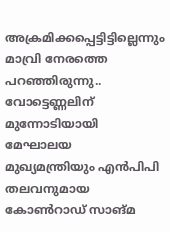അക്രമിക്കപ്പെട്ടിട്ടില്ലെന്നും മാവ്രി നേരത്തെ പറഞ്ഞിരുന്നു..
വോട്ടെണ്ണലിന് മുന്നോടിയായി മേഘാലയ മുഖ്യമന്ത്രിയും എൻപിപി തലവനുമായ കോൺറാഡ് സാങ്മ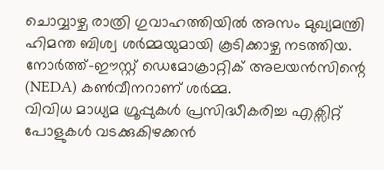ചൊവ്വാഴ്ച രാത്രി ഗുവാഹത്തിയിൽ അസം മുഖ്യമന്ത്രി ഹിമന്ത ബിശ്വ ശർമ്മയുമായി കൂടിക്കാഴ്ച നടത്തിയ. നോർത്ത്-ഈസ്റ്റ് ഡെമോക്രാറ്റിക് അലയൻസിന്റെ (NEDA) കൺവീനറാണ് ശർമ്മ.
വിവിധ മാധ്യമ ഗ്രൂപ്പുകൾ പ്രസിദ്ധീകരിച്ച എക്സിറ്റ് പോളുകൾ വടക്കുകിഴക്കൻ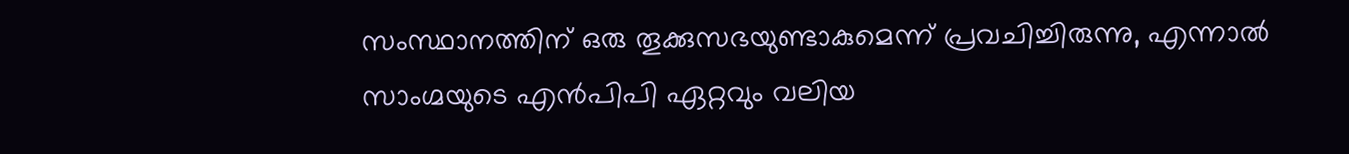സംസ്ഥാനത്തിന് ഒരു തൂക്കുസഭയുണ്ടാകുമെന്ന് പ്രവചിച്ചിരുന്നു, എന്നാൽ സാംഗ്മയുടെ എൻപിപി ഏറ്റവും വലിയ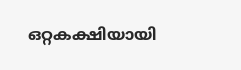ഒറ്റകക്ഷിയായി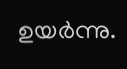ഉയർന്നു.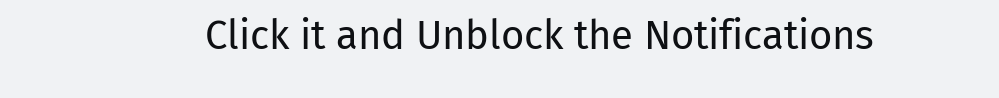Click it and Unblock the Notifications